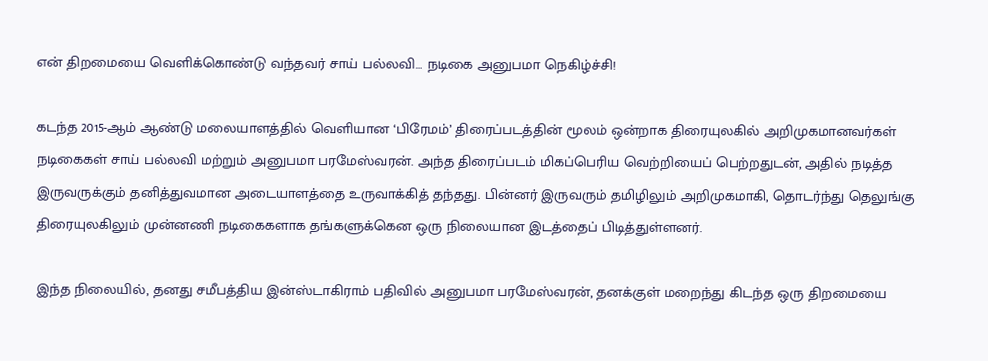என் திறமையை வெளிக்கொண்டு வந்தவர் சாய் பல்லவி… நடிகை அனுபமா நெகிழ்ச்சி!

கடந்த 2015-ஆம் ஆண்டு மலையாளத்தில் வெளியான ‘பிரேமம்’ திரைப்படத்தின் மூலம் ஒன்றாக திரையுலகில் அறிமுகமானவர்கள் நடிகைகள் சாய் பல்லவி மற்றும் அனுபமா பரமேஸ்வரன். அந்த திரைப்படம் மிகப்பெரிய வெற்றியைப் பெற்றதுடன், அதில் நடித்த இருவருக்கும் தனித்துவமான அடையாளத்தை உருவாக்கித் தந்தது. பின்னர் இருவரும் தமிழிலும் அறிமுகமாகி, தொடர்ந்து தெலுங்கு திரையுலகிலும் முன்னணி நடிகைகளாக தங்களுக்கென ஒரு நிலையான இடத்தைப் பிடித்துள்ளனர்.

இந்த நிலையில், தனது சமீபத்திய இன்ஸ்டாகிராம் பதிவில் அனுபமா பரமேஸ்வரன், தனக்குள் மறைந்து கிடந்த ஒரு திறமையை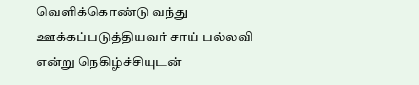வெளிக்கொண்டு வந்து ஊக்கப்படுத்தியவர் சாய் பல்லவி என்று நெகிழ்ச்சியுடன்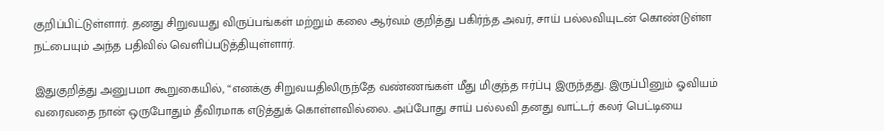குறிப்பிட்டுள்ளார். தனது சிறுவயது விருப்பங்கள் மற்றும் கலை ஆர்வம் குறித்து பகிர்ந்த அவர், சாய் பல்லவியுடன் கொண்டுள்ள நட்பையும் அந்த பதிவில் வெளிப்படுத்தியுள்ளார்.

இதுகுறித்து அனுபமா கூறுகையில், “எனக்கு சிறுவயதிலிருந்தே வண்ணங்கள் மீது மிகுந்த ஈர்ப்பு இருந்தது. இருப்பினும் ஓவியம் வரைவதை நான் ஒருபோதும் தீவிரமாக எடுத்துக் கொள்ளவில்லை. அப்போது சாய் பல்லவி தனது வாட்டர் கலர் பெட்டியை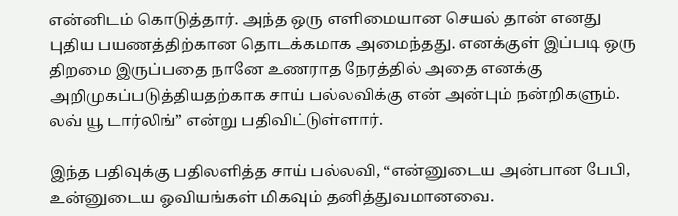என்னிடம் கொடுத்தார். அந்த ஒரு எளிமையான செயல் தான் எனது புதிய பயணத்திற்கான தொடக்கமாக அமைந்தது. எனக்குள் இப்படி ஒரு திறமை இருப்பதை நானே உணராத நேரத்தில் அதை எனக்கு அறிமுகப்படுத்தியதற்காக சாய் பல்லவிக்கு என் அன்பும் நன்றிகளும். லவ் யூ டார்லிங்” என்று பதிவிட்டுள்ளார்.

இந்த பதிவுக்கு பதிலளித்த சாய் பல்லவி, “என்னுடைய அன்பான பேபி, உன்னுடைய ஓவியங்கள் மிகவும் தனித்துவமானவை.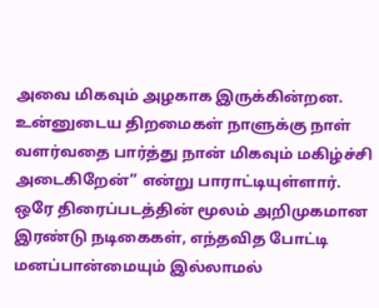அவை மிகவும் அழகாக இருக்கின்றன. உன்னுடைய திறமைகள் நாளுக்கு நாள் வளர்வதை பார்த்து நான் மிகவும் மகிழ்ச்சி அடைகிறேன்” என்று பாராட்டியுள்ளார். ஒரே திரைப்படத்தின் மூலம் அறிமுகமான இரண்டு நடிகைகள், எந்தவித போட்டி மனப்பான்மையும் இல்லாமல்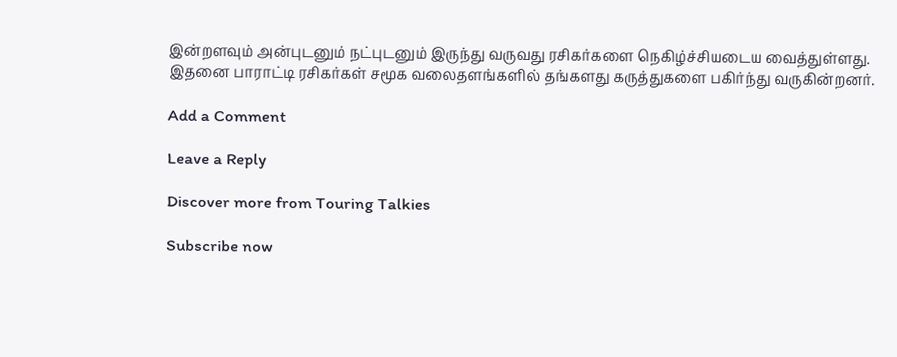இன்றளவும் அன்புடனும் நட்புடனும் இருந்து வருவது ரசிகர்களை நெகிழ்ச்சியடைய வைத்துள்ளது. இதனை பாராட்டி ரசிகர்கள் சமூக வலைதளங்களில் தங்களது கருத்துகளை பகிர்ந்து வருகின்றனர்.

Add a Comment

Leave a Reply

Discover more from Touring Talkies

Subscribe now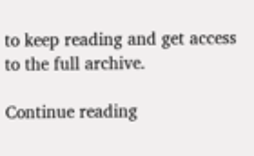to keep reading and get access to the full archive.

Continue reading